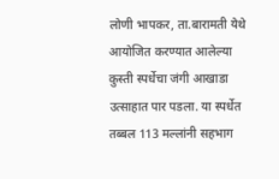लोणी भापकर, ता.बारामती येथे आयोजित करण्यात आलेल्या कुस्ती स्पर्धेचा जंगी आखाडा उत्साहात पार पडला. या स्पर्धेत तब्बल 113 मल्लांनी सहभाग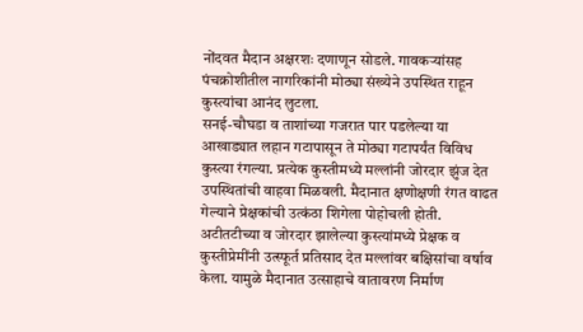नोंदवत मैदान अक्षरशः दणाणून सोडले. गावकऱ्यांसह पंचक्रोशीतील नागरिकांनी मोठ्या संख्येने उपस्थित राहून कुस्त्यांचा आनंद लुटला.
सनई-चौघडा व ताशांच्या गजरात पार पडलेल्या या आखाड्यात लहान गटापासून ते मोठ्या गटापर्यंत विविध कुस्त्या रंगल्या. प्रत्येक कुस्तीमध्ये मल्लांनी जोरदार झुंज देत उपस्थितांची वाहवा मिळवली. मैदानात क्षणोक्षणी रंगत वाढत गेल्याने प्रेक्षकांची उत्कंठा शिगेला पोहोचली होती.
अटीतटीच्या व जोरदार झालेल्या कुस्त्यांमध्ये प्रेक्षक व कुस्तीप्रेमींनी उत्स्फूर्त प्रतिसाद देत मल्लांवर बक्षिसांचा वर्षाव केला. यामुळे मैदानात उत्साहाचे वातावरण निर्माण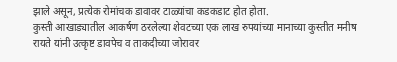झाले असून, प्रत्येक रोमांचक डावावर टाळ्यांचा कडकडाट होत होता.
कुस्ती आखाड्यातील आकर्षण ठरलेल्या शेवटच्या एक लाख रुपयांच्या मानाच्या कुस्तीत मनीष रायते यांनी उत्कृष्ट डावपेच व ताकदीच्या जोरावर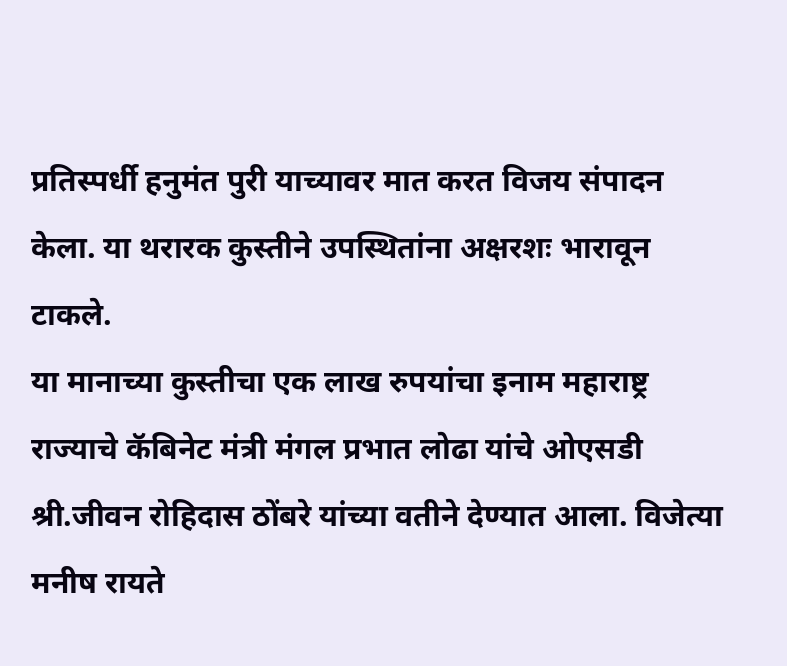प्रतिस्पर्धी हनुमंत पुरी याच्यावर मात करत विजय संपादन केला. या थरारक कुस्तीने उपस्थितांना अक्षरशः भारावून टाकले.
या मानाच्या कुस्तीचा एक लाख रुपयांचा इनाम महाराष्ट्र राज्याचे कॅबिनेट मंत्री मंगल प्रभात लोढा यांचे ओएसडी श्री.जीवन रोहिदास ठोंबरे यांच्या वतीने देण्यात आला. विजेत्या मनीष रायते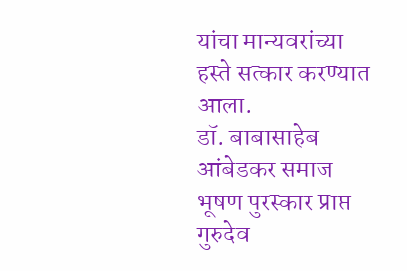यांचा मान्यवरांच्या हस्ते सत्कार करण्यात आला.
डॉ. बाबासाहेब आंबेडकर समाज भूषण पुरस्कार प्राप्त गुरुदेव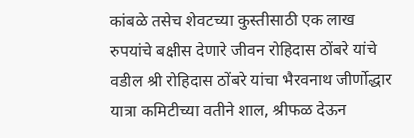कांबळे तसेच शेवटच्या कुस्तीसाठी एक लाख रुपयांचे बक्षीस देणारे जीवन रोहिदास ठोंबरे यांचे वडील श्री रोहिदास ठोंबरे यांचा भैरवनाथ जीर्णोद्धार यात्रा कमिटीच्या वतीने शाल, श्रीफळ देऊन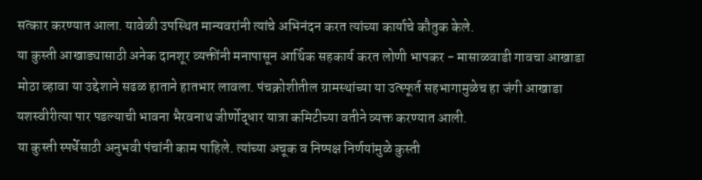सत्कार करण्यात आला. यावेळी उपस्थित मान्यवरांनी त्यांचे अभिनंदन करत त्यांच्या कार्याचे कौतुक केले.
या कुस्ती आखाड्यासाठी अनेक दानशूर व्यक्तींनी मनापासून आर्थिक सहकार्य करत लोणी भापकर - मासाळवाडी गावचा आखाडा मोठा व्हावा या उद्देशाने सढळ हाताने हातभार लावला. पंचक्रोशीतील ग्रामस्थांच्या या उत्स्फूर्त सहभागामुळेच हा जंगी आखाडा यशस्वीरीत्या पार पडल्याची भावना भैरवनाथ जीर्णोद्धार यात्रा कमिटीच्या वतीने व्यक्त करण्यात आली.
या कुस्ती स्पर्धेसाठी अनुभवी पंचांनी काम पाहिले. त्यांच्या अचूक व निष्पक्ष निर्णयांमुळे कुस्ती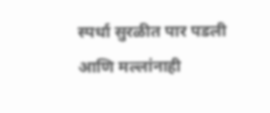स्पर्धा सुरळीत पार पडली आणि मल्लांनाही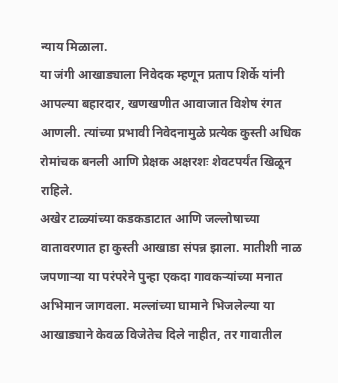न्याय मिळाला.
या जंगी आखाड्याला निवेदक म्हणून प्रताप शिर्के यांनी आपल्या बहारदार, खणखणीत आवाजात विशेष रंगत आणली. त्यांच्या प्रभावी निवेदनामुळे प्रत्येक कुस्ती अधिक रोमांचक बनली आणि प्रेक्षक अक्षरशः शेवटपर्यंत खिळून राहिले.
अखेर टाळ्यांच्या कडकडाटात आणि जल्लोषाच्या वातावरणात हा कुस्ती आखाडा संपन्न झाला. मातीशी नाळ जपणाऱ्या या परंपरेने पुन्हा एकदा गावकऱ्यांच्या मनात अभिमान जागवला. मल्लांच्या घामाने भिजलेल्या या आखाड्याने केवळ विजेतेच दिले नाहीत, तर गावातील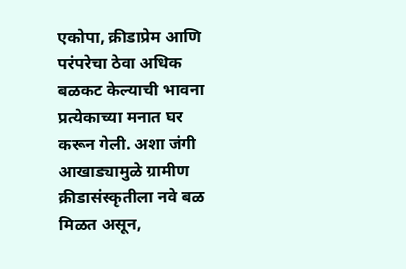एकोपा, क्रीडाप्रेम आणि परंपरेचा ठेवा अधिक बळकट केल्याची भावना प्रत्येकाच्या मनात घर करून गेली. अशा जंगी आखाड्यामुळे ग्रामीण क्रीडासंस्कृतीला नवे बळ मिळत असून,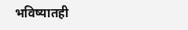भविष्यातही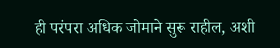ही परंपरा अधिक जोमाने सुरू राहील, अशी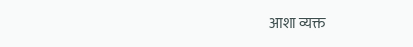आशा व्यक्त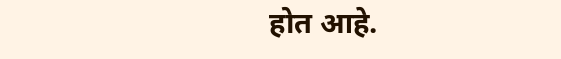होत आहे.